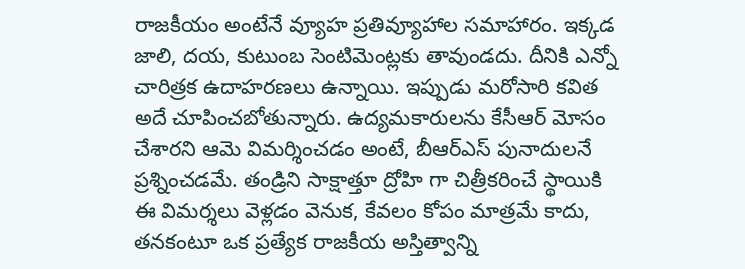రాజకీయం అంటేనే వ్యూహ ప్రతివ్యూహాల సమాహారం. ఇక్కడ జాలి, దయ, కుటుంబ సెంటిమెంట్లకు తావుండదు. దీనికి ఎన్నో చారిత్రక ఉదాహరణలు ఉన్నాయి. ఇప్పుడు మరోసారి కవిత అదే చూపించబోతున్నారు. ఉద్యమకారులను కేసీఆర్ మోసం చేశారని ఆమె విమర్శించడం అంటే, బీఆర్ఎస్ పునాదులనే ప్రశ్నించడమే. తండ్రిని సాక్షాత్తూ ద్రోహి గా చిత్రీకరించే స్థాయికి ఈ విమర్శలు వెళ్లడం వెనుక, కేవలం కోపం మాత్రమే కాదు, తనకంటూ ఒక ప్రత్యేక రాజకీయ అస్తిత్వాన్ని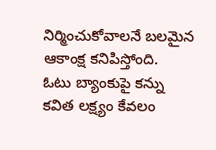నిర్మించుకోవాలనే బలమైన ఆకాంక్ష కనిపిస్తోంది.
ఓటు బ్యాంకుపై కన్ను
కవిత లక్ష్యం కేవలం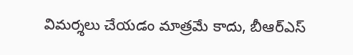విమర్శలు చేయడం మాత్రమే కాదు, బీఆర్ఎస్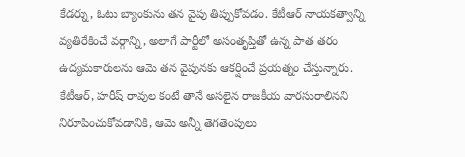కేడర్ను, ఓటు బ్యాంకును తన వైపు తిప్పుకోవడం. కేటీఆర్ నాయకత్వాన్ని వ్యతిరేకించే వర్గాన్ని, అలాగే పార్టీలో అసంతృప్తితో ఉన్న పాత తరం ఉద్యమకారులను ఆమె తన వైపునకు ఆకర్షించే ప్రయత్నం చేస్తున్నారు. కేటీఆర్, హరీష్ రావుల కంటే తానే అసలైన రాజకీయ వారసురాలినని నిరూపించుకోవడానికి, ఆమె అన్నీ తెగతెంపులు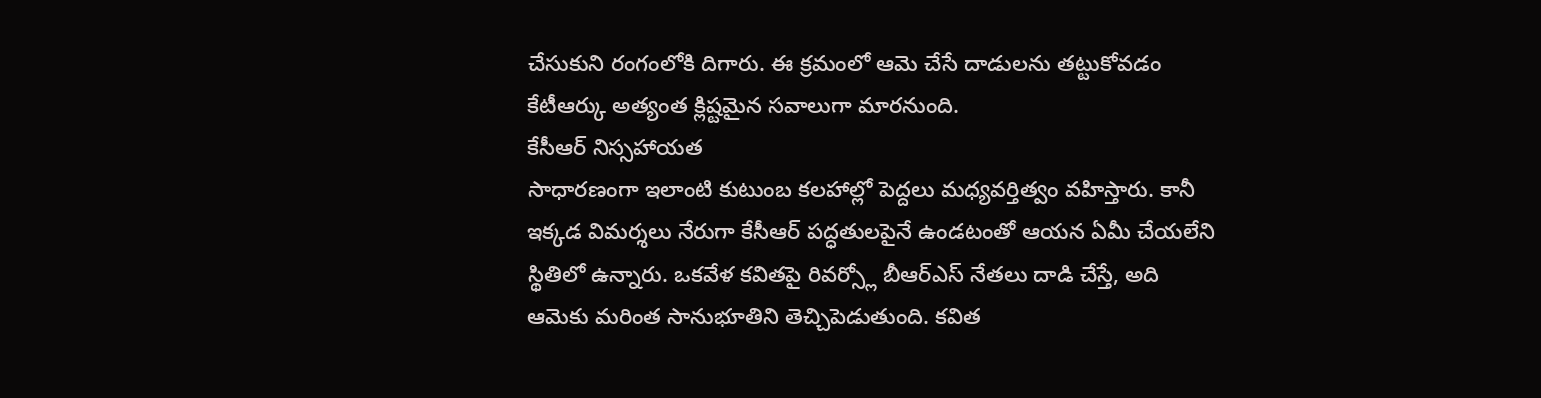చేసుకుని రంగంలోకి దిగారు. ఈ క్రమంలో ఆమె చేసే దాడులను తట్టుకోవడం కేటీఆర్కు అత్యంత క్లిష్టమైన సవాలుగా మారనుంది.
కేసీఆర్ నిస్సహాయత
సాధారణంగా ఇలాంటి కుటుంబ కలహాల్లో పెద్దలు మధ్యవర్తిత్వం వహిస్తారు. కానీ ఇక్కడ విమర్శలు నేరుగా కేసీఆర్ పద్ధతులపైనే ఉండటంతో ఆయన ఏమీ చేయలేని స్థితిలో ఉన్నారు. ఒకవేళ కవితపై రివర్స్లో బీఆర్ఎస్ నేతలు దాడి చేస్తే, అది ఆమెకు మరింత సానుభూతిని తెచ్చిపెడుతుంది. కవిత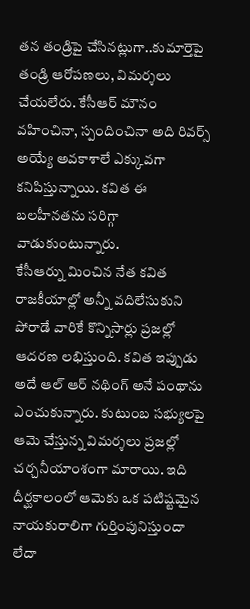తన తండ్రిపై చేసినట్లుగా..కుమార్తెపై తండ్రి ఆరోపణలు, విమర్శలు చేయలేరు. కేసీఆర్ మౌనం వహించినా, స్పందించినా అది రివర్స్ అయ్యే అవకాశాలే ఎక్కువగా కనిపిస్తున్నాయి. కవిత ఈ బలహీనతను సరిగ్గా వాడుకుంటున్నారు.
కేసీఆర్ను మించిన నేత కవిత
రాజకీయాల్లో అన్నీ వదిలేసుకుని పోరాడే వారికే కొన్నిసార్లు ప్రజల్లో ఆదరణ లభిస్తుంది. కవిత ఇప్పుడు అదే ఆల్ ఆర్ నథింగ్ అనే పంథాను ఎంచుకున్నారు. కుటుంబ సభ్యులపై ఆమె చేస్తున్న విమర్శలు ప్రజల్లో చర్చనీయాంశంగా మారాయి. ఇది దీర్ఘకాలంలో ఆమెకు ఒక పటిష్టమైన నాయకురాలిగా గుర్తింపునిస్తుందా లేదా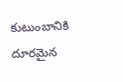కుటుంబానికి దూరమైన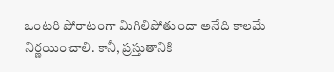ఒంటరి పోరాటంగా మిగిలిపోతుందా అనేది కాలమే నిర్ణయించాలి. కానీ, ప్రస్తుతానికి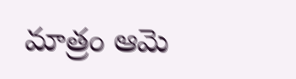మాత్రం ఆమె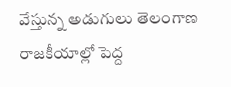వేస్తున్న అడుగులు తెలంగాణ రాజకీయాల్లో పెద్ద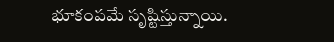భూకంపమే సృష్టిస్తున్నాయి.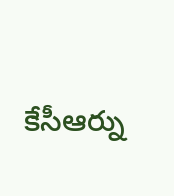కేసీఆర్ను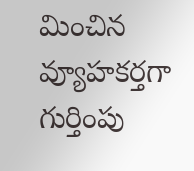మించిన వ్యూహకర్తగా గుర్తింపు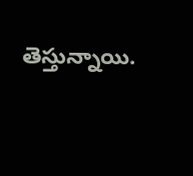తెస్తున్నాయి.